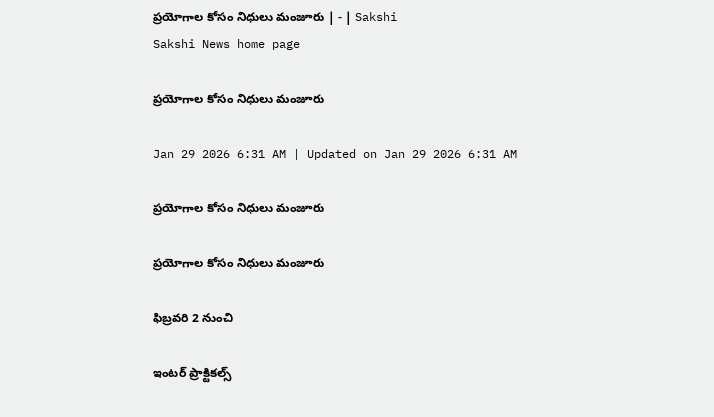ప్రయోగాల కోసం నిధులు మంజూరు | - | Sakshi
Sakshi News home page

ప్రయోగాల కోసం నిధులు మంజూరు

Jan 29 2026 6:31 AM | Updated on Jan 29 2026 6:31 AM

ప్రయోగాల కోసం నిధులు మంజూరు

ప్రయోగాల కోసం నిధులు మంజూరు

ఫిబ్రవరి 2 నుంచి

ఇంటర్‌ ప్రాక్టికల్స్‌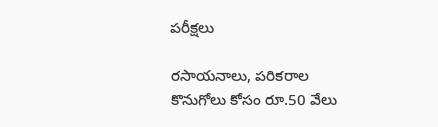పరీక్షలు

రసాయనాలు, పరికరాల కొనుగోలు కోసం రూ.50 వేలు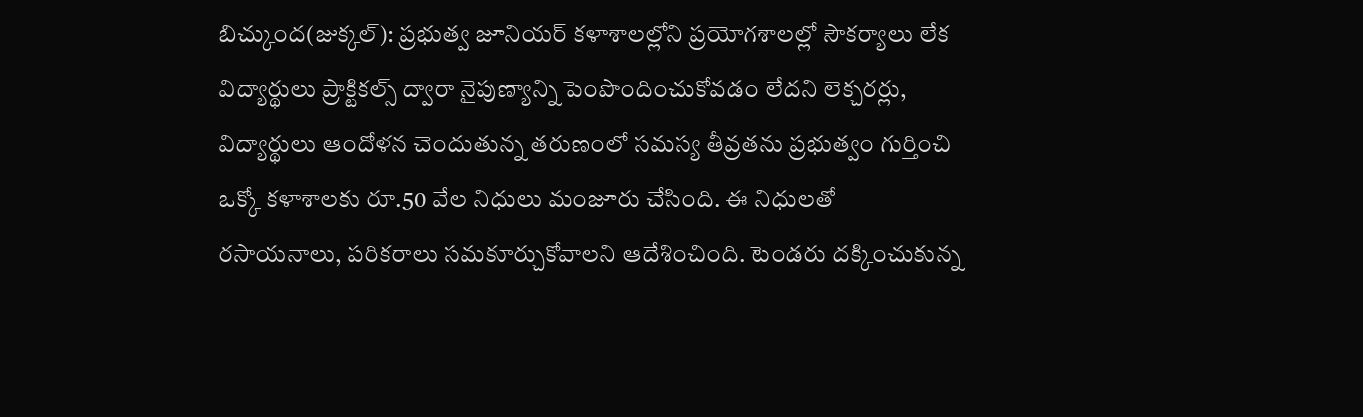బిచ్కుంద(జుక్కల్‌): ప్రభుత్వ జూనియర్‌ కళాశాలల్లోని ప్రయోగశాలల్లో సౌకర్యాలు లేక విద్యార్థులు ప్రాక్టికల్స్‌ ద్వారా నైపుణ్యాన్ని పెంపొందించుకోవడం లేదని లెక్చరర్లు, విద్యార్థులు ఆందోళన చెందుతున్న తరుణంలో సమస్య తీవ్రతను ప్రభుత్వం గుర్తించి ఒక్కో కళాశాలకు రూ.50 వేల నిధులు మంజూరు చేసింది. ఈ నిధులతో రసాయనాలు, పరికరాలు సమకూర్చుకోవాలని ఆదేశించింది. టెండరు దక్కించుకున్న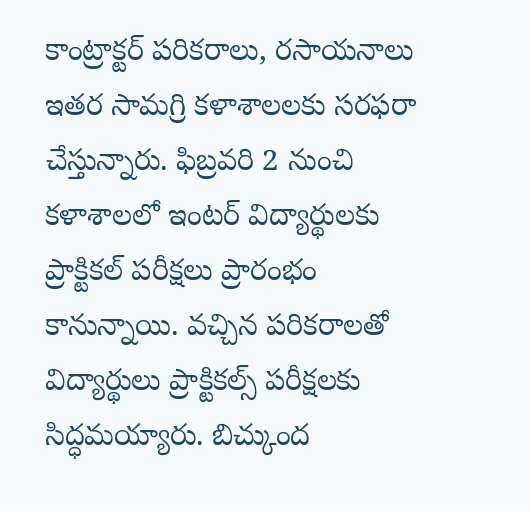కాంట్రాక్టర్‌ పరికరాలు, రసాయనాలు ఇతర సామగ్రి కళాశాలలకు సరఫరా చేస్తున్నారు. ఫిబ్రవరి 2 నుంచి కళాశాలలో ఇంటర్‌ విద్యార్థులకు ప్రాక్టికల్‌ పరీక్షలు ప్రారంభం కానున్నాయి. వచ్చిన పరికరాలతో విద్యార్థులు ప్రాక్టికల్స్‌ పరీక్షలకు సిద్ధమయ్యారు. బిచ్కుంద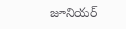జూనియర్‌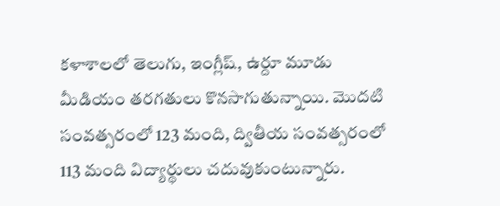కళాశాలలో తెలుగు, ఇంగ్లీష్‌, ఉర్దూ మూడు మీడియం తరగతులు కొనసాగుతున్నాయి. మొదటి సంవత్సరంలో 123 మంది, ద్వితీయ సంవత్సరంలో 113 మంది విద్యార్థులు చదువుకుంటున్నారు.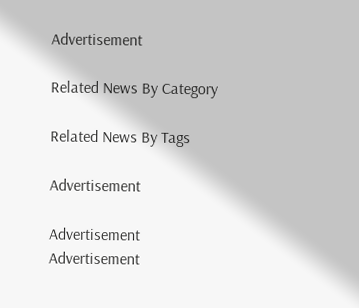Advertisement

Related News By Category

Related News By Tags

Advertisement

Advertisement
Advertisement